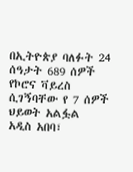በኢትዮጵያ ባለፉት 24 ሰዓታት 689 ሰዎች የኮሮና ቫይረስ ሲገኝባቸው የ 7 ሰዎች ህይወት አልፏል
አዲስ አበባ፣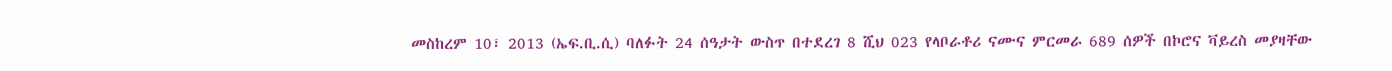መስከረም 10፣ 2013 (ኤፍ.ቢ.ሲ) ባለፉት 24 ሰዓታት ውስጥ በተደረገ 8 ሺህ 023 የላቦራቶሪ ናሙና ምርመራ 689 ሰዎች በኮሮና ቫይረስ መያዛቸው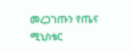መረጋገጡን የጤና ሚኒስቴር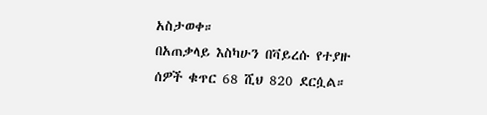አስታወቀ።
በአጠቃላይ እስካሁን በቫይረሱ የተያዙ ሰዎች ቁጥር 68 ሺህ 820 ደርሷል።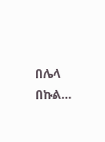በሌላ በኩል…